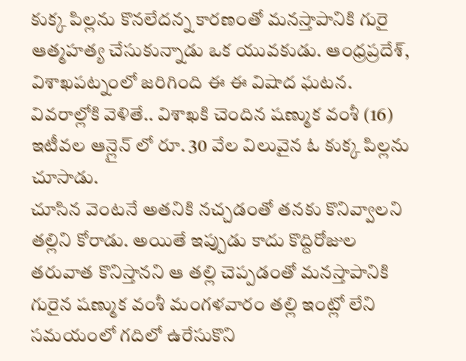కుక్క పిల్లను కొనలేదన్న కారణంతో మనస్తాపానికి గురై ఆత్మహత్య చేసుకున్నాడు ఒక యువకుడు. ఆంధ్రప్రదేశ్, విశాఖపట్నంలో జరిగింది ఈ ఈ విషాద ఘటన. వివరాల్లోకి వెళితే.. విశాఖకి చెందిన షణ్ముక వంశీ (16) ఇటీవల ఆన్లైన్ లో రూ. 30 వేల విలువైన ఓ కుక్క పిల్లను చూసాడు.
చూసిన వెంటనే అతనికి నచ్చడంతో తనకు కొనివ్వాలని తల్లిని కోరాడు. అయితే ఇప్పుడు కాదు కొద్దిరోజుల తరువాత కొనిస్తానని ఆ తల్లి చెప్పడంతో మనస్తాపానికి గురైన షణ్ముక వంశీ మంగళవారం తల్లి ఇంట్లో లేని సమయంలో గదిలో ఉరేసుకొని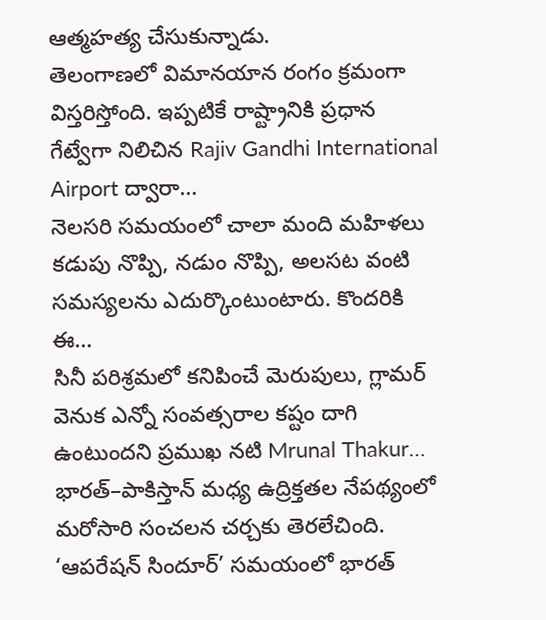ఆత్మహత్య చేసుకున్నాడు.
తెలంగాణలో విమానయాన రంగం క్రమంగా విస్తరిస్తోంది. ఇప్పటికే రాష్ట్రానికి ప్రధాన గేట్వేగా నిలిచిన Rajiv Gandhi International Airport ద్వారా…
నెలసరి సమయంలో చాలా మంది మహిళలు కడుపు నొప్పి, నడుం నొప్పి, అలసట వంటి సమస్యలను ఎదుర్కొంటుంటారు. కొందరికి ఈ…
సినీ పరిశ్రమలో కనిపించే మెరుపులు, గ్లామర్ వెనుక ఎన్నో సంవత్సరాల కష్టం దాగి ఉంటుందని ప్రముఖ నటి Mrunal Thakur…
భారత్–పాకిస్తాన్ మధ్య ఉద్రిక్తతల నేపథ్యంలో మరోసారి సంచలన చర్చకు తెరలేచింది. ‘ఆపరేషన్ సిందూర్’ సమయంలో భారత్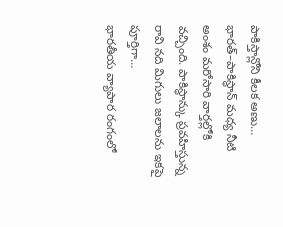పాకిస్తాన్లోని కీలక అణు…
భారత్–పాకిస్థాన్ మధ్య నీటి అంశం మరోసారి వార్తల్లోకి వచ్చింది. పాకిస్థాన్కు ప్రవహిస్తున్న రావి నది మిగులు జలాలను ఇకపై పూర్తిగా…
భారతీయ వ్యాపార రంగంలో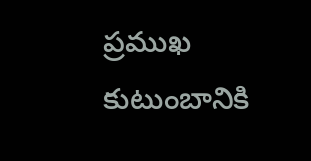ప్రముఖ కుటుంబానికి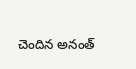చెందిన అనంత్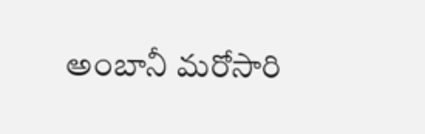అంబానీ మరోసారి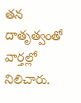తన దాతృత్వంతో వార్తల్లో నిలిచారు.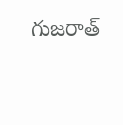గుజరాత్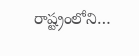రాష్ట్రంలోని…